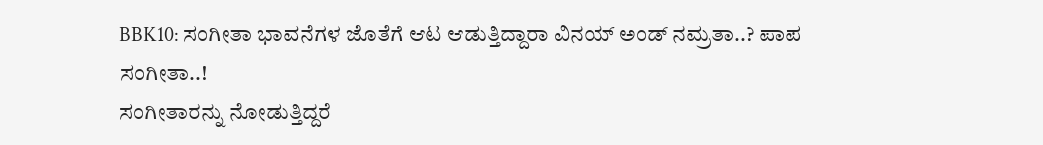BBK10: ಸಂಗೀತಾ ಭಾವನೆಗಳ ಜೊತೆಗೆ ಆಟ ಆಡುತ್ತಿದ್ದಾರಾ ವಿನಯ್ ಅಂಡ್ ನಮ್ರತಾ..? ಪಾಪ ಸಂಗೀತಾ..!
ಸಂಗೀತಾರನ್ನು ನೋಡುತ್ತಿದ್ದರೆ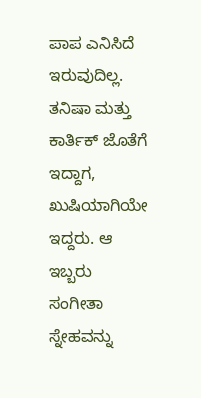ಪಾಪ ಎನಿಸಿದೆ ಇರುವುದಿಲ್ಲ. ತನಿಷಾ ಮತ್ತು ಕಾರ್ತಿಕ್ ಜೊತೆಗೆ ಇದ್ದಾಗ, ಖುಷಿಯಾಗಿಯೇ ಇದ್ದರು. ಆ ಇಬ್ಬರು ಸಂಗೀತಾ ಸ್ನೇಹವನ್ನು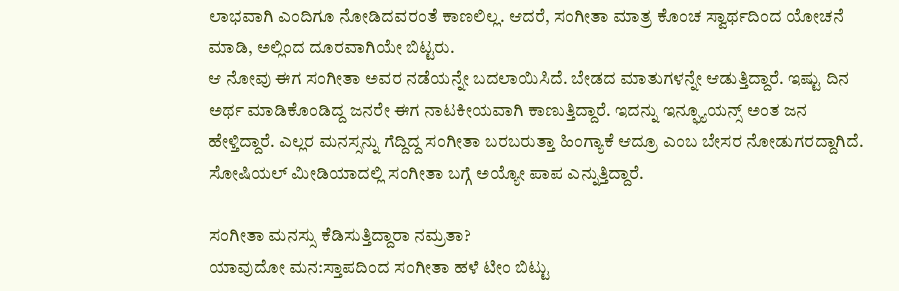ಲಾಭವಾಗಿ ಎಂದಿಗೂ ನೋಡಿದವರಂತೆ ಕಾಣಲಿಲ್ಲ. ಆದರೆ, ಸಂಗೀತಾ ಮಾತ್ರ ಕೊಂಚ ಸ್ವಾರ್ಥದಿಂದ ಯೋಚನೆ ಮಾಡಿ, ಅಲ್ಲಿಂದ ದೂರವಾಗಿಯೇ ಬಿಟ್ಟರು.
ಆ ನೋವು ಈಗ ಸಂಗೀತಾ ಅವರ ನಡೆಯನ್ನೇ ಬದಲಾಯಿಸಿದೆ. ಬೇಡದ ಮಾತುಗಳನ್ನೇ ಆಡುತ್ತಿದ್ದಾರೆ. ಇಷ್ಟು ದಿನ ಅರ್ಥ ಮಾಡಿಕೊಂಡಿದ್ದ ಜನರೇ ಈಗ ನಾಟಕೀಯವಾಗಿ ಕಾಣುತ್ತಿದ್ದಾರೆ. ಇದನ್ನು ಇನ್ಫ್ಯೂಯನ್ಸ್ ಅಂತ ಜನ ಹೇಳ್ತಿದ್ದಾರೆ. ಎಲ್ಲರ ಮನಸ್ಸನ್ನು ಗೆದ್ದಿದ್ದ ಸಂಗೀತಾ ಬರಬರುತ್ತಾ ಹಿಂಗ್ಯಾಕೆ ಆದ್ರೂ ಎಂಬ ಬೇಸರ ನೋಡುಗರದ್ದಾಗಿದೆ. ಸೋಷಿಯಲ್ ಮೀಡಿಯಾದಲ್ಲಿ ಸಂಗೀತಾ ಬಗ್ಗೆ ಅಯ್ಯೋ ಪಾಪ ಎನ್ನುತ್ತಿದ್ದಾರೆ.

ಸಂಗೀತಾ ಮನಸ್ಸು ಕೆಡಿಸುತ್ತಿದ್ದಾರಾ ನಮ್ರತಾ?
ಯಾವುದೋ ಮನ:ಸ್ತಾಪದಿಂದ ಸಂಗೀತಾ ಹಳೆ ಟೀಂ ಬಿಟ್ಟು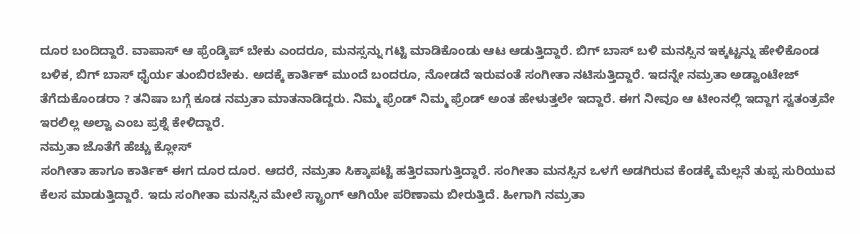ದೂರ ಬಂದಿದ್ದಾರೆ. ವಾಪಾಸ್ ಆ ಫ್ರೆಂಡ್ಶಿಪ್ ಬೇಕು ಎಂದರೂ, ಮನಸ್ಸನ್ನು ಗಟ್ಟಿ ಮಾಡಿಕೊಂಡು ಆಟ ಆಡುತ್ತಿದ್ದಾರೆ. ಬಿಗ್ ಬಾಸ್ ಬಳಿ ಮನಸ್ಸಿನ ಇಕ್ಕಟ್ಟನ್ನು ಹೇಳಿಕೊಂಡ ಬಳಿಕ, ಬಿಗ್ ಬಾಸ್ ಧೈರ್ಯ ತುಂಬಿರಬೇಕು. ಅದಕ್ಕೆ ಕಾರ್ತಿಕ್ ಮುಂದೆ ಬಂದರೂ, ನೋಡದೆ ಇರುವಂತೆ ಸಂಗೀತಾ ನಟಿಸುತ್ತಿದ್ದಾರೆ. ಇದನ್ನೇ ನಮ್ರತಾ ಅಡ್ವಾಂಟೇಜ್ ತೆಗೆದುಕೊಂಡರಾ ? ತನಿಷಾ ಬಗ್ಗೆ ಕೂಡ ನಮ್ರತಾ ಮಾತನಾಡಿದ್ದರು. ನಿಮ್ಮ ಫ್ರೆಂಡ್ ನಿಮ್ಮ ಫ್ರೆಂಡ್ ಅಂತ ಹೇಳುತ್ತಲೇ ಇದ್ದಾರೆ. ಈಗ ನೀವೂ ಆ ಟೀಂನಲ್ಲಿ ಇದ್ದಾಗ ಸ್ವತಂತ್ರವೇ ಇರಲಿಲ್ಲ ಅಲ್ವಾ ಎಂಬ ಪ್ರಶ್ನೆ ಕೇಳಿದ್ದಾರೆ.
ನಮ್ರತಾ ಜೊತೆಗೆ ಹೆಚ್ಚು ಕ್ಲೋಸ್
ಸಂಗೀತಾ ಹಾಗೂ ಕಾರ್ತಿಕ್ ಈಗ ದೂರ ದೂರ. ಆದರೆ, ನಮ್ರತಾ ಸಿಕ್ಕಾಪಟ್ಟೆ ಹತ್ತಿರವಾಗುತ್ತಿದ್ದಾರೆ. ಸಂಗೀತಾ ಮನಸ್ಸಿನ ಒಳಗೆ ಅಡಗಿರುವ ಕೆಂಡಕ್ಕೆ ಮೆಲ್ಲನೆ ತುಪ್ಪ ಸುರಿಯುವ ಕೆಲಸ ಮಾಡುತ್ತಿದ್ದಾರೆ. ಇದು ಸಂಗೀತಾ ಮನಸ್ಸಿನ ಮೇಲೆ ಸ್ಟ್ರಾಂಗ್ ಆಗಿಯೇ ಪರಿಣಾಮ ಬೀರುತ್ತಿದೆ. ಹೀಗಾಗಿ ನಮ್ರತಾ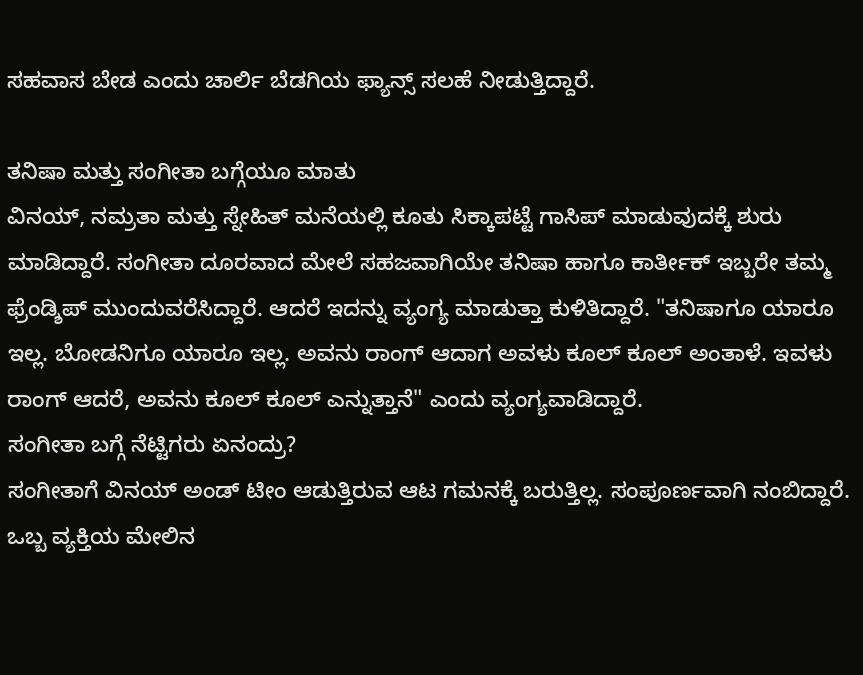ಸಹವಾಸ ಬೇಡ ಎಂದು ಚಾರ್ಲಿ ಬೆಡಗಿಯ ಫ್ಯಾನ್ಸ್ ಸಲಹೆ ನೀಡುತ್ತಿದ್ದಾರೆ.

ತನಿಷಾ ಮತ್ತು ಸಂಗೀತಾ ಬಗ್ಗೆಯೂ ಮಾತು
ವಿನಯ್, ನಮ್ರತಾ ಮತ್ತು ಸ್ನೇಹಿತ್ ಮನೆಯಲ್ಲಿ ಕೂತು ಸಿಕ್ಕಾಪಟ್ಟೆ ಗಾಸಿಪ್ ಮಾಡುವುದಕ್ಕೆ ಶುರು ಮಾಡಿದ್ದಾರೆ. ಸಂಗೀತಾ ದೂರವಾದ ಮೇಲೆ ಸಹಜವಾಗಿಯೇ ತನಿಷಾ ಹಾಗೂ ಕಾರ್ತೀಕ್ ಇಬ್ಬರೇ ತಮ್ಮ ಫ್ರೆಂಡ್ಶಿಪ್ ಮುಂದುವರೆಸಿದ್ದಾರೆ. ಆದರೆ ಇದನ್ನು ವ್ಯಂಗ್ಯ ಮಾಡುತ್ತಾ ಕುಳಿತಿದ್ದಾರೆ. "ತನಿಷಾಗೂ ಯಾರೂ ಇಲ್ಲ. ಬೋಡನಿಗೂ ಯಾರೂ ಇಲ್ಲ. ಅವನು ರಾಂಗ್ ಆದಾಗ ಅವಳು ಕೂಲ್ ಕೂಲ್ ಅಂತಾಳೆ. ಇವಳು ರಾಂಗ್ ಆದರೆ, ಅವನು ಕೂಲ್ ಕೂಲ್ ಎನ್ನುತ್ತಾನೆ" ಎಂದು ವ್ಯಂಗ್ಯವಾಡಿದ್ದಾರೆ.
ಸಂಗೀತಾ ಬಗ್ಗೆ ನೆಟ್ಟಿಗರು ಏನಂದ್ರು?
ಸಂಗೀತಾಗೆ ವಿನಯ್ ಅಂಡ್ ಟೀಂ ಆಡುತ್ತಿರುವ ಆಟ ಗಮನಕ್ಕೆ ಬರುತ್ತಿಲ್ಲ. ಸಂಪೂರ್ಣವಾಗಿ ನಂಬಿದ್ದಾರೆ. ಒಬ್ಬ ವ್ಯಕ್ತಿಯ ಮೇಲಿನ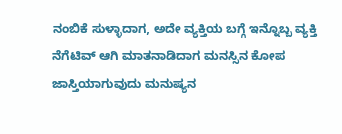ನಂಬಿಕೆ ಸುಳ್ಳಾದಾಗ, ಅದೇ ವ್ಯಕ್ತಿಯ ಬಗ್ಗೆ ಇನ್ನೊಬ್ಬ ವ್ಯಕ್ತಿ ನೆಗೆಟಿವ್ ಆಗಿ ಮಾತನಾಡಿದಾಗ ಮನಸ್ಸಿನ ಕೋಪ ಜಾಸ್ತಿಯಾಗುವುದು ಮನುಷ್ಯನ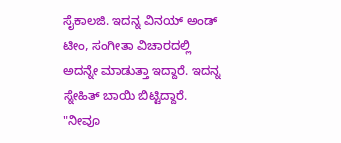ಸೈಕಾಲಜಿ. ಇದನ್ನ ವಿನಯ್ ಅಂಡ್ ಟೀಂ, ಸಂಗೀತಾ ವಿಚಾರದಲ್ಲಿ ಅದನ್ನೇ ಮಾಡುತ್ತಾ ಇದ್ದಾರೆ. ಇದನ್ನ ಸ್ನೇಹಿತ್ ಬಾಯಿ ಬಿಟ್ಟಿದ್ದಾರೆ. "ನೀವೂ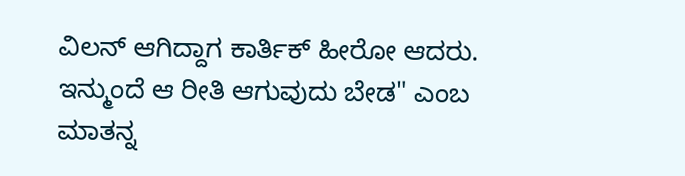ವಿಲನ್ ಆಗಿದ್ದಾಗ ಕಾರ್ತಿಕ್ ಹೀರೋ ಆದರು. ಇನ್ಮುಂದೆ ಆ ರೀತಿ ಆಗುವುದು ಬೇಡ" ಎಂಬ ಮಾತನ್ನ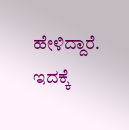ಹೇಳಿದ್ದಾರೆ. ಇದಕ್ಕೆ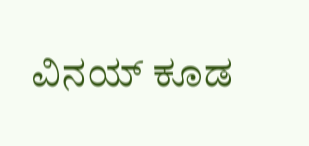ವಿನಯ್ ಕೂಡ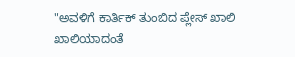"ಅವಳಿಗೆ ಕಾರ್ತಿಕ್ ತುಂಬಿದ ಪ್ಲೇಸ್ ಖಾಲಿ ಖಾಲಿಯಾದಂತೆ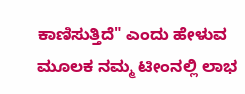ಕಾಣಿಸುತ್ತಿದೆ" ಎಂದು ಹೇಳುವ ಮೂಲಕ ನಮ್ಮ ಟೀಂನಲ್ಲಿ ಲಾಭ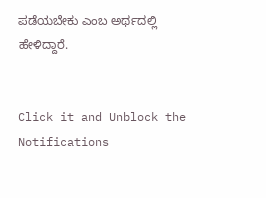ಪಡೆಯಬೇಕು ಎಂಬ ಅರ್ಥದಲ್ಲಿ ಹೇಳಿದ್ದಾರೆ.


Click it and Unblock the Notifications